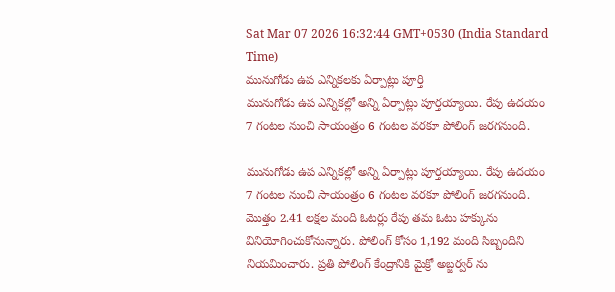Sat Mar 07 2026 16:32:44 GMT+0530 (India Standard Time)
మునుగోడు ఉప ఎన్నికలకు ఏర్పాట్లు పూర్తి
మునుగోడు ఉప ఎన్నికల్లో అన్ని ఏర్పాట్లు పూర్తయ్యాయి. రేపు ఉదయం 7 గంటల నుంచి సాయంత్రం 6 గంటల వరకూ పోలింగ్ జరగనుంది.

మునుగోడు ఉప ఎన్నికల్లో అన్ని ఏర్పాట్లు పూర్తయ్యాయి. రేపు ఉదయం 7 గంటల నుంచి సాయంత్రం 6 గంటల వరకూ పోలింగ్ జరగనుంది. మొత్తం 2.41 లక్షల మంది ఓటర్లు రేపు తమ ఓటు హక్కును వినియోగించుకోనున్నారు. పోలింగ్ కోసం 1,192 మంది సిబ్బందిని నియమించారు. ప్రతి పోలింగ్ కేంద్రానికి మైక్రో అబ్జర్వర్ ను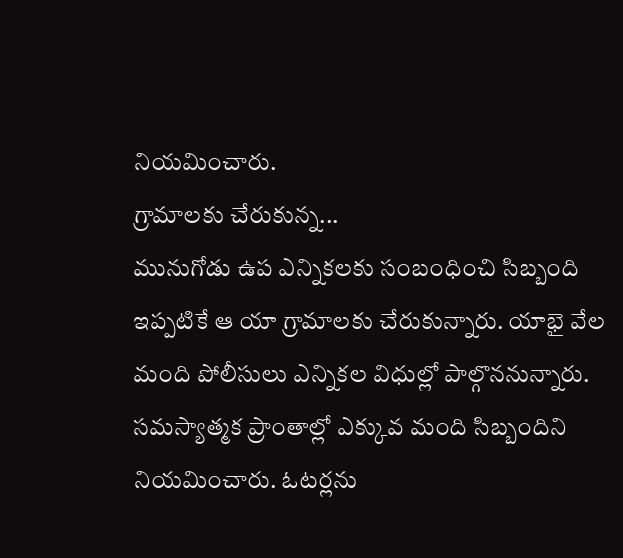నియమించారు.
గ్రామాలకు చేరుకున్న...
మునుగోడు ఉప ఎన్నికలకు సంబంధించి సిబ్బంది ఇప్పటికే ఆ యా గ్రామాలకు చేరుకున్నారు. యాభై వేల మంది పోలీసులు ఎన్నికల విధుల్లో పాల్గొననున్నారు. సమస్యాత్మక ప్రాంతాల్లో ఎక్కువ మంది సిబ్బందిని నియమించారు. ఓటర్లను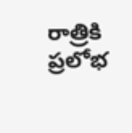రాత్రికి ప్రలోభ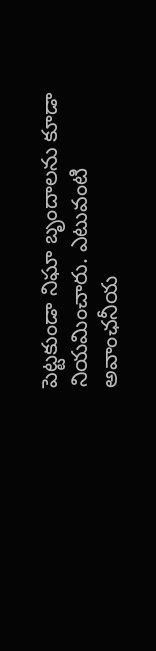పెట్టకుండా నిఘా బృందాలను కూడా నియమించారు. ఎటువంటి అవాంఛనీయ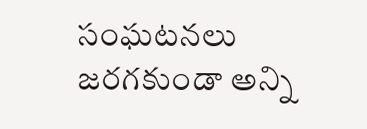సంఘటనలు జరగకుండా అన్ని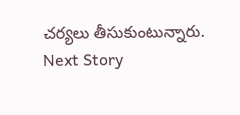చర్యలు తీసుకుంటున్నారు.
Next Story